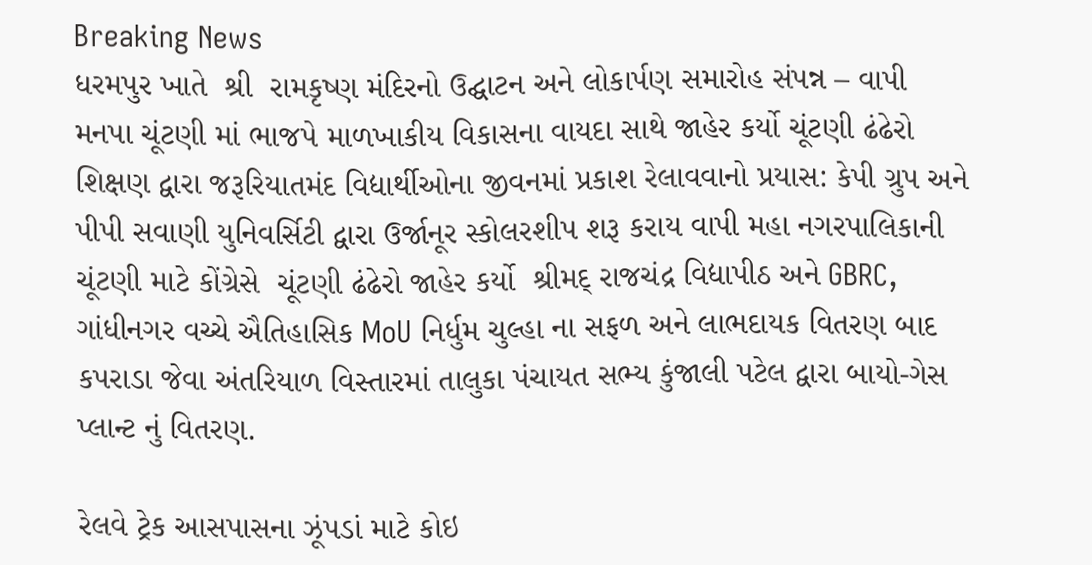Breaking News
ધરમપુર ખાતે  શ્રી  રામકૃષ્ણ મંદિરનો ઉદ્ઘાટન અને લોકાર્પણ સમારોહ સંપન્ન – વાપી મનપા ચૂંટણી માં ભાજપે માળખાકીય વિકાસના વાયદા સાથે જાહેર કર્યો ચૂંટણી ઢંઢેરો શિક્ષણ દ્વારા જરૂરિયાતમંદ વિદ્યાર્થીઓના જીવનમાં પ્રકાશ રેલાવવાનો પ્રયાસ: કેપી ગ્રુપ અને પીપી સવાણી યુનિવર્સિટી દ્વારા ઉર્જાનૂર સ્કોલરશીપ શરૂ કરાય વાપી મહા નગરપાલિકાની ચૂંટણી માટે કોંગ્રેસે  ચૂંટણી ઢંઢેરો જાહેર કર્યો  શ્રીમદ્ રાજચંદ્ર વિદ્યાપીઠ અને GBRC, ગાંધીનગર વચ્ચે ઐતિહાસિક MoU નિર્ધુમ ચુલ્હા ના સફળ અને લાભદાયક વિતરણ બાદ કપરાડા જેવા અંતરિયાળ વિસ્તારમાં તાલુકા પંચાયત સભ્ય કુંજાલી પટેલ દ્વારા બાયો-ગેસ પ્લાન્ટ નું વિતરણ.

રેલવે ટ્રેક આસપાસના ઝૂંપડાં માટે કોઇ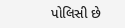પોલિસી છે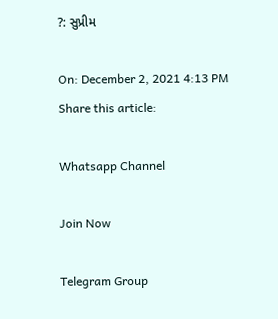?: સુપ્રીમ

On: December 2, 2021 4:13 PM
Share this article:

Whatsapp Channel

Join Now

Telegram Group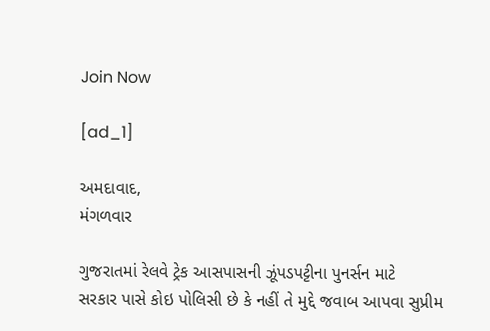Join Now

[ad_1]

અમદાવાદ,
મંગળવાર

ગુજરાતમાં રેલવે ટ્રેક આસપાસની ઝૂંપડપટ્ટીના પુનર્સન માટે
સરકાર પાસે કોઇ પોલિસી છે કે નહીં તે મુદ્દે જવાબ આપવા સુપ્રીમ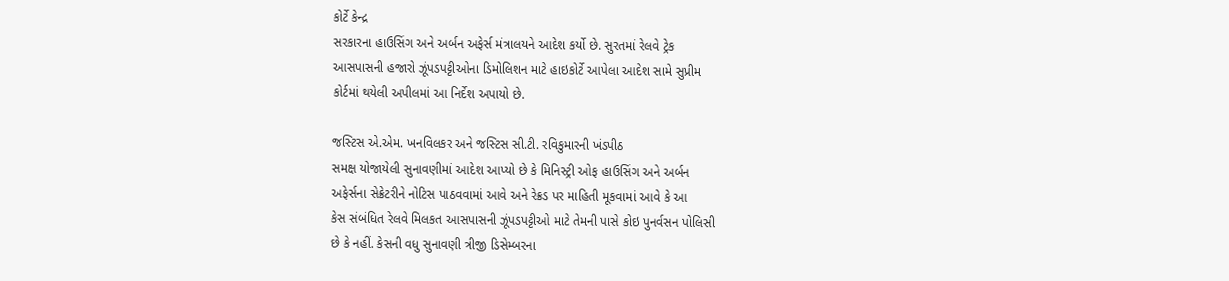કોર્ટે કેન્દ્ર
સરકારના હાઉસિંગ અને અર્બન અફેર્સ મંત્રાલયને આદેશ કર્યો છે. સુરતમાં રેલવે ટ્રેક
આસપાસની હજારો ઝૂંપડપટ્ટીઓના ડિમોલિશન માટે હાઇકોર્ટે આપેલા આદેશ સામે સુપ્રીમ
કોર્ટમાં થયેલી અપીલમાં આ નિર્દેશ અપાયો છે.

જસ્ટિસ એ.એમ. ખનવિલકર અને જસ્ટિસ સી.ટી. રવિકુમારની ખંડપીઠ
સમક્ષ યોજાયેલી સુનાવણીમાં આદેશ આપ્યો છે કે મિનિસ્ટ્રી ઓફ હાઉસિંગ અને અર્બન
અફેર્સના સેક્રેટરીને નોટિસ પાઠવવામાં આવે અને રેક્રડ પર માહિતી મૂકવામાં આવે કે આ
કેસ સંબંધિત રેલવે મિલકત આસપાસની ઝૂંપડપટ્ટીઓ માટે તેમની પાસે કોઇ પુનર્વસન પોલિસી
છે કે નહીં. કેસની વધુ સુનાવણી ત્રીજી ડિસેમ્બરના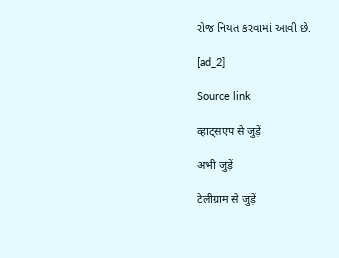રોજ નિયત કરવામાં આવી છે.

[ad_2]

Source link

व्हाट्सएप से जुड़ें

अभी जुड़ें

टेलीग्राम से जुड़ें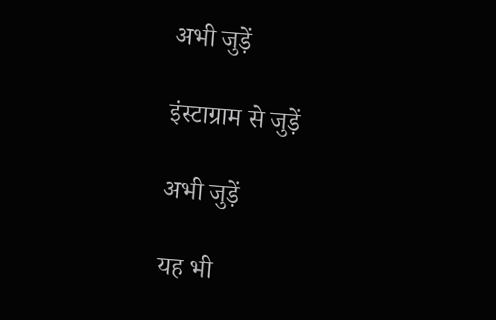अभी जुड़ें

इंस्टाग्राम से जुड़ें

अभी जुड़ें

यह भी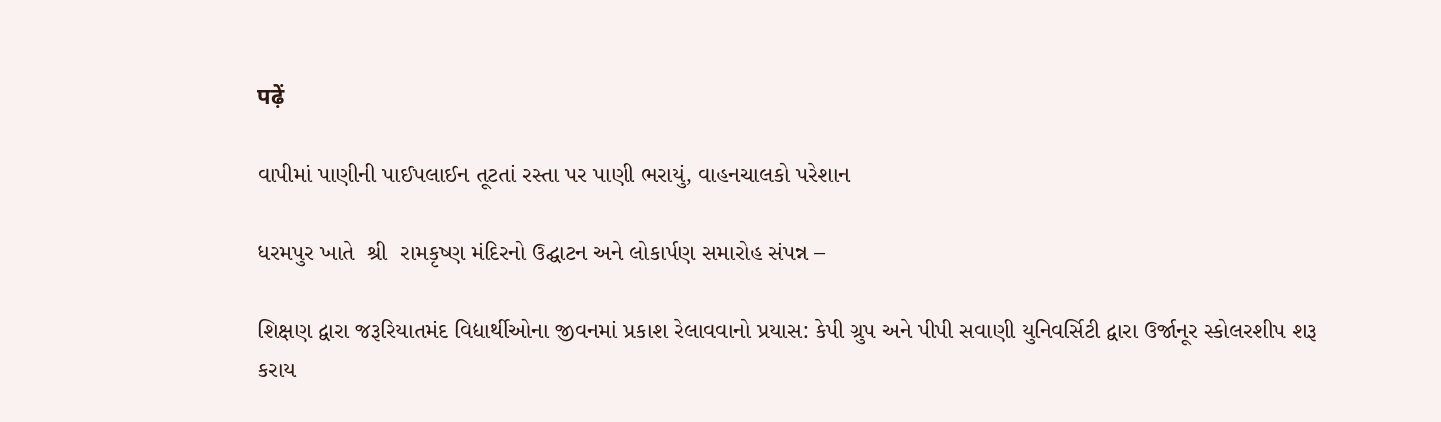पढ़ें

વાપીમાં પાણીની પાઈપલાઈન તૂટતાં રસ્તા પર પાણી ભરાયું, વાહનચાલકો પરેશાન

ધરમપુર ખાતે  શ્રી  રામકૃષ્ણ મંદિરનો ઉદ્ઘાટન અને લોકાર્પણ સમારોહ સંપન્ન –

શિક્ષણ દ્વારા જરૂરિયાતમંદ વિદ્યાર્થીઓના જીવનમાં પ્રકાશ રેલાવવાનો પ્રયાસ: કેપી ગ્રુપ અને પીપી સવાણી યુનિવર્સિટી દ્વારા ઉર્જાનૂર સ્કોલરશીપ શરૂ કરાય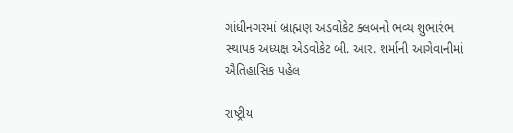ગાંધીનગરમાં બ્રાહ્મણ અડવોકેટ ક્લબનો ભવ્ય શુભારંભ સ્થાપક અધ્યક્ષ એડવોકેટ બી. આર. શર્માની આગેવાનીમાં ઐતિહાસિક પહેલ

રાષ્ટ્રીય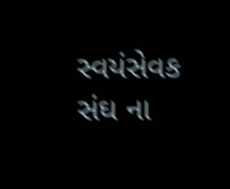સ્વયંસેવક સંઘ ના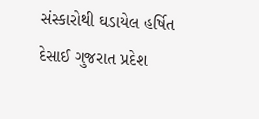સંસ્કારોથી ઘડાયેલ હર્ષિત દેસાઈ ગુજરાત પ્રદેશ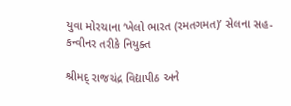યુવા મોરચાના ‘ખેલો ભારત (રમતગમત)’ સેલના સહ-કન્વીનર તરીકે નિયુક્ત

શ્રીમદ્ રાજચંદ્ર વિદ્યાપીઠ અને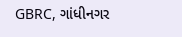GBRC, ગાંધીનગર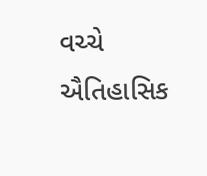વચ્ચે ઐતિહાસિક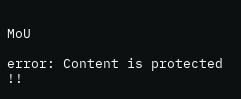MoU

error: Content is protected !!